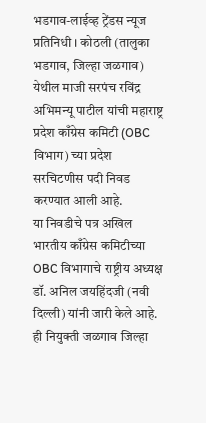भडगाव-लाईव्ह ट्रेंडस न्यूज प्रतिनिधी । कोठली (तालुका भडगाव, जिल्हा जळगाव) येथील माजी सरपंच रविंद्र अभिमन्यू पाटील यांची महाराष्ट्र प्रदेश काँग्रेस कमिटी (OBC विभाग) च्या प्रदेश सरचिटणीस पदी निवड करण्यात आली आहे.
या निवडीचे पत्र अखिल भारतीय काँग्रेस कमिटीच्या OBC विभागाचे राष्ट्रीय अध्यक्ष डॉ. अनिल जयहिंदजी (नवी दिल्ली) यांनी जारी केले आहे. ही नियुक्ती जळगाव जिल्हा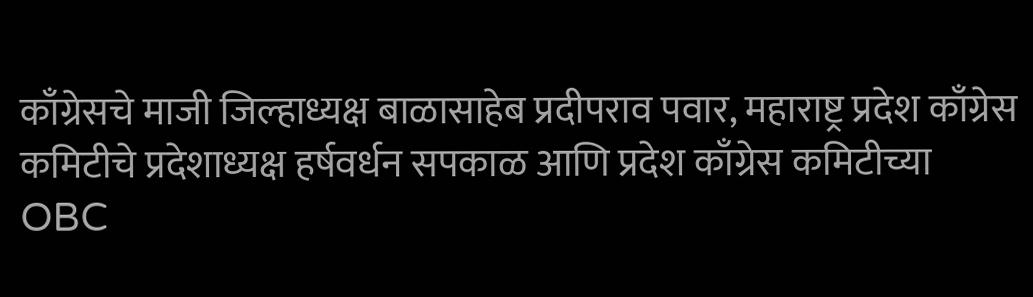काँग्रेसचे माजी जिल्हाध्यक्ष बाळासाहेब प्रदीपराव पवार, महाराष्ट्र प्रदेश काँग्रेस कमिटीचे प्रदेशाध्यक्ष हर्षवर्धन सपकाळ आणि प्रदेश काँग्रेस कमिटीच्या OBC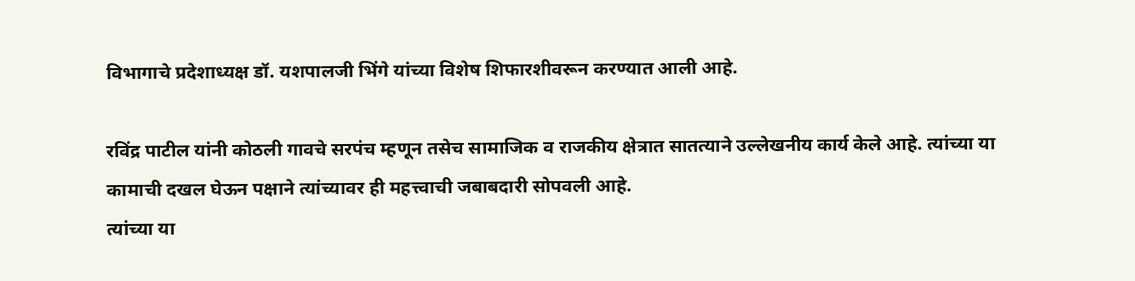विभागाचे प्रदेशाध्यक्ष डॉ. यशपालजी भिंगे यांच्या विशेष शिफारशीवरून करण्यात आली आहे.

रविंद्र पाटील यांनी कोठली गावचे सरपंच म्हणून तसेच सामाजिक व राजकीय क्षेत्रात सातत्याने उल्लेखनीय कार्य केले आहे. त्यांच्या या कामाची दखल घेऊन पक्षाने त्यांच्यावर ही महत्त्वाची जबाबदारी सोपवली आहे.
त्यांच्या या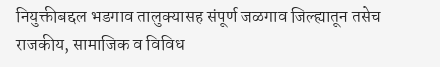नियुक्तीबद्दल भडगाव तालुक्यासह संपूर्ण जळगाव जिल्ह्यातून तसेच राजकीय, सामाजिक व विविध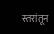स्तरांतून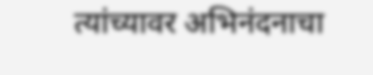त्यांच्यावर अभिनंदनाचा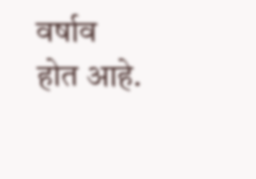वर्षाव होत आहे.